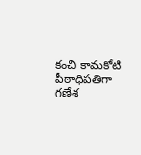కంచి కామకోటి పీఠాధిపతిగా గణేశ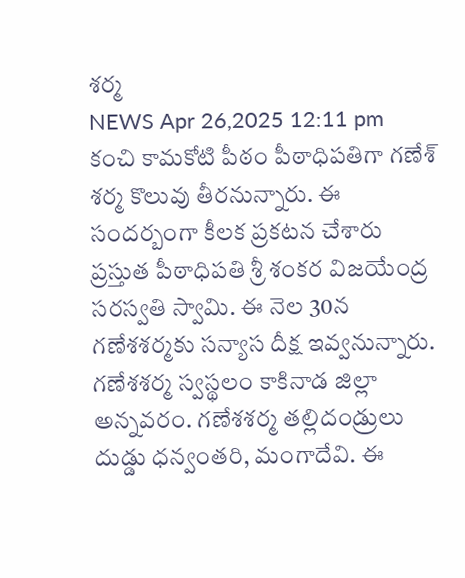శర్మ
NEWS Apr 26,2025 12:11 pm
కంచి కామకోటి పీఠం పీఠాధిపతిగా గణేశ్ శర్మ కొలువు తీరనున్నారు. ఈ సందర్బంగా కీలక ప్రకటన చేశారు ప్రస్తుత పీఠాధిపతి శ్రీ శంకర విజయేంద్ర సరస్వతి స్వామి. ఈ నెల 30న గణేశశర్మకు సన్యాస దీక్ష ఇవ్వనున్నారు. గణేశశర్మ స్వస్థలం కాకినాడ జిల్లా అన్నవరం. గణేశశర్మ తల్లిదండ్రులు దుడ్డు ధన్వంతరి, మంగాదేవి. ఈ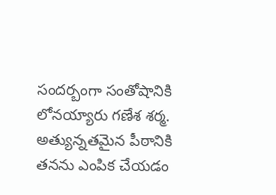సందర్బంగా సంతోషానికి లోనయ్యారు గణేశ శర్మ. అత్యున్నతమైన పీఠానికి తనను ఎంపిక చేయడం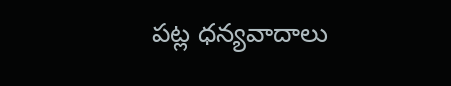పట్ల ధన్యవాదాలు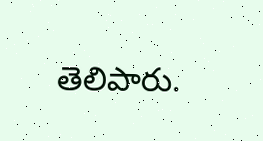తెలిపారు.